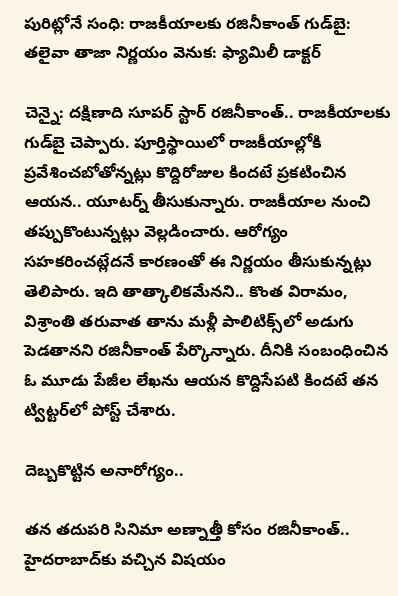పురిట్లోనే సంధి: రాజకీయాలకు రజినీకాంత్ గుడ్‌బై: తలైవా తాజా నిర్ణయం వెనుక: ఫ్యామిలీ డాక్టర్

చెన్నై: దక్షిణాది సూపర్ స్టార్ రజినీకాంత్.. రాజకీయాలకు గుడ్‌బై చెప్పారు. పూర్తిస్థాయిలో రాజకీయాల్లోకి ప్రవేశించబోతోన్నట్లు కొద్దిరోజుల కిందటే ప్రకటించిన ఆయన.. యూటర్న్ తీసుకున్నారు. రాజకీయాల నుంచి తప్పుకొంటున్నట్లు వెల్లడించారు. ఆరోగ్యం సహకరించట్లేదనే కారణంతో ఈ నిర్ణయం తీసుకున్నట్లు తెలిపారు. ఇది తాత్కాలికమేనని.. కొంత విరామం, విశ్రాంతి తరువాత తాను మళ్లీ పాలిటిక్స్‌లో అడుగు పెడతానని రజినీకాంత్ పేర్కొన్నారు. దీనికి సంబంధించిన ఓ మూడు పేజీల లేఖను ఆయన కొద్దిసేపటి కిందటే తన ట్విట్టర్‌లో పోస్ట్ చేశారు.

దెబ్బకొట్టిన అనారోగ్యం..

తన తదుపరి సినిమా అణ్నాత్తీ కోసం రజినీకాంత్.. హైదరాబాద్‌కు వచ్చిన విషయం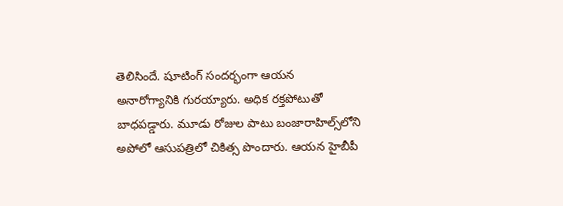తెలిసిందే. షూటింగ్ సందర్భంగా ఆయన అనారోగ్యానికి గురయ్యారు. అధిక రక్తపోటుతో బాధపడ్డారు. మూడు రోజుల పాటు బంజారాహిల్స్‌లోని అపోలో ఆసుపత్రిలో చికిత్స పొందారు. ఆయన హైబీపీ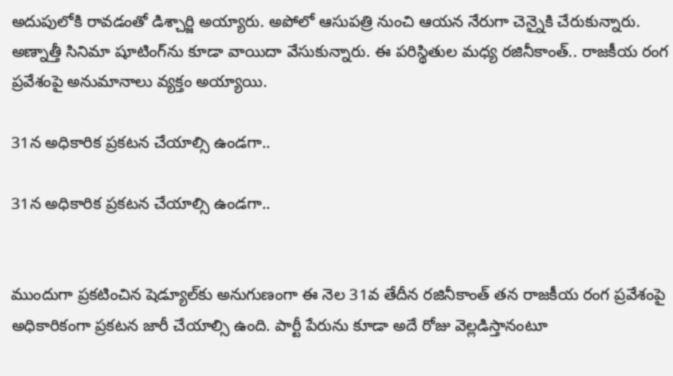అదుపులోకి రావడంతో డిశ్చార్జి అయ్యారు. అపోలో ఆసుపత్రి నుంచి ఆయన నేరుగా చెన్నైకి చేరుకున్నారు. అణ్నాత్తీ సినిమా షూటింగ్‌ను కూడా వాయిదా వేసుకున్నారు. ఈ పరిస్థితుల మధ్య రజినీకాంత్.. రాజకీయ రంగ ప్రవేశంపై అనుమానాలు వ్యక్తం అయ్యాయి.

31న అధికారిక ప్రకటన చేయాల్సి ఉండగా..

31న అధికారిక ప్రకటన చేయాల్సి ఉండగా..


ముందుగా ప్రకటించిన షెడ్యూల్‌కు అనుగుణంగా ఈ నెల 31వ తేదీన రజినీకాంత్ తన రాజకీయ రంగ ప్రవేశంపై అధికారికంగా ప్రకటన జారీ చేయాల్సి ఉంది. పార్టీ పేరును కూడా అదే రోజు వెల్లడిస్తానంటూ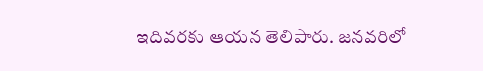ఇదివరకు ఆయన తెలిపారు. జనవరిలో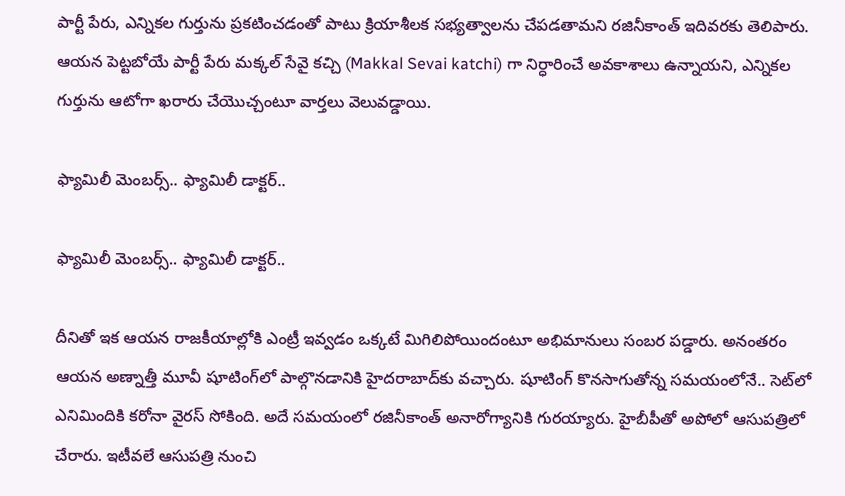పార్టీ పేరు, ఎన్నికల గుర్తును ప్రకటించడంతో పాటు క్రియాశీలక సభ్యత్వాలను చేపడతామని రజినీకాంత్ ఇదివరకు తెలిపారు. ఆయన పెట్టబోయే పార్టీ పేరు మక్కల్ సేవై కచ్చి (Makkal Sevai katchi) గా నిర్ధారించే అవకాశాలు ఉన్నాయని, ఎన్నికల గుర్తును ఆటోగా ఖరారు చేయొచ్చంటూ వార్తలు వెలువడ్డాయి.

ఫ్యామిలీ మెంబర్స్.. ఫ్యామిలీ డాక్టర్..

ఫ్యామిలీ మెంబర్స్.. ఫ్యామిలీ డాక్టర్..

దీనితో ఇక ఆయన రాజకీయాల్లోకి ఎంట్రీ ఇవ్వడం ఒక్కటే మిగిలిపోయిందంటూ అభిమానులు సంబర పడ్డారు. అనంతరం ఆయన అణ్నాత్తీ మూవీ షూటింగ్‌లో పాల్గొనడానికి హైదరాబాద్‌కు వచ్చారు. షూటింగ్ కొనసాగుతోన్న సమయంలోనే.. సెట్‌లో ఎనిమిందికి కరోనా వైరస్ సోకింది. అదే సమయంలో రజినీకాంత్ అనారోగ్యానికి గురయ్యారు. హైబీపీతో అపోలో ఆసుపత్రిలో చేరారు. ఇటీవలే ఆసుపత్రి నుంచి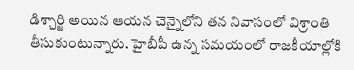డిశ్చార్జి అయిన ఆయన చెన్నైలోని తన నివాసంలో విశ్రాంతి తీసుకుంటున్నారు. హైబీపీ ఉన్న సమయంలో రాజకీయాల్లోకి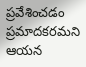ప్రవేశించడం ప్రమాదకరమని ఆయన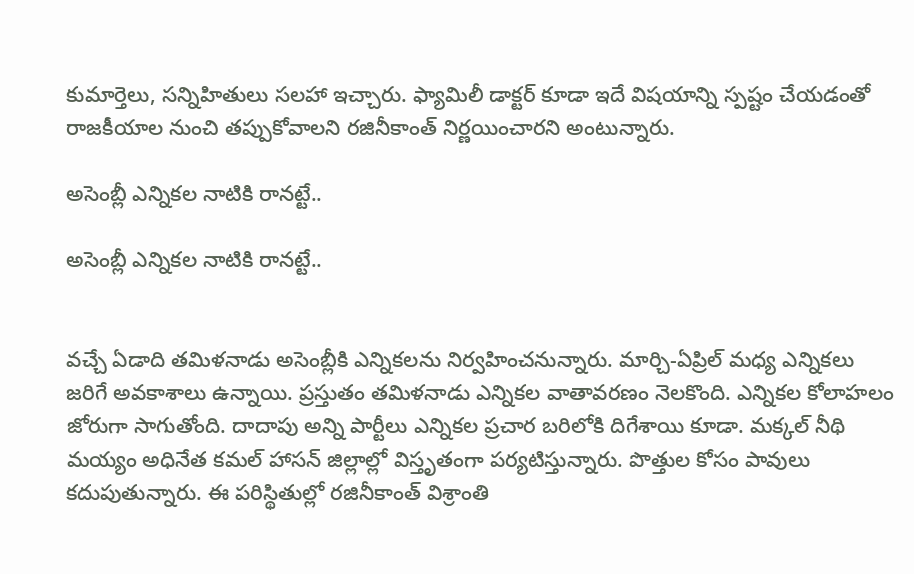కుమార్తెలు, సన్నిహితులు సలహా ఇచ్చారు. ఫ్యామిలీ డాక్టర్ కూడా ఇదే విషయాన్ని స్పష్టం చేయడంతో రాజకీయాల నుంచి తప్పుకోవాలని రజినీకాంత్ నిర్ణయించారని అంటున్నారు.

అసెంబ్లీ ఎన్నికల నాటికి రానట్టే..

అసెంబ్లీ ఎన్నికల నాటికి రానట్టే..


వచ్చే ఏడాది తమిళనాడు అసెంబ్లీకి ఎన్నికలను నిర్వహించనున్నారు. మార్చి-ఏప్రిల్‌ మధ్య ఎన్నికలు జరిగే అవకాశాలు ఉన్నాయి. ప్రస్తుతం తమిళనాడు ఎన్నికల వాతావరణం నెలకొంది. ఎన్నికల కోలాహలం జోరుగా సాగుతోంది. దాదాపు అన్ని పార్టీలు ఎన్నికల ప్రచార బరిలోకి దిగేశాయి కూడా. మక్కల్ నీథి మయ్యం అధినేత కమల్ హాసన్ జిల్లాల్లో విస్తృతంగా పర్యటిస్తున్నారు. పొత్తుల కోసం పావులు కదుపుతున్నారు. ఈ పరిస్థితుల్లో రజినీకాంత్ విశ్రాంతి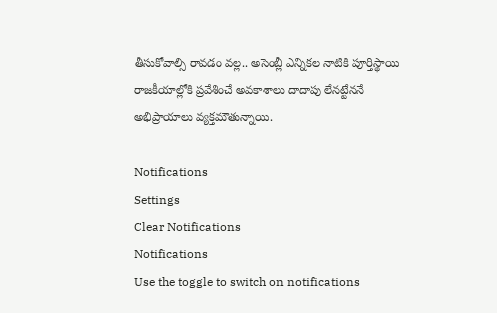తీసుకోవాల్సి రావడం వల్ల.. అసెంబ్లీ ఎన్నికల నాటికి పూర్తిస్థాయి రాజకీయాల్లోకి ప్రవేశించే అవకాశాలు దాదాపు లేనట్టేననే అభిప్రాయాలు వ్యక్తమౌతున్నాయి.

Notifications
Settings
Clear Notifications
Notifications
Use the toggle to switch on notifications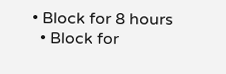• Block for 8 hours
  • Block for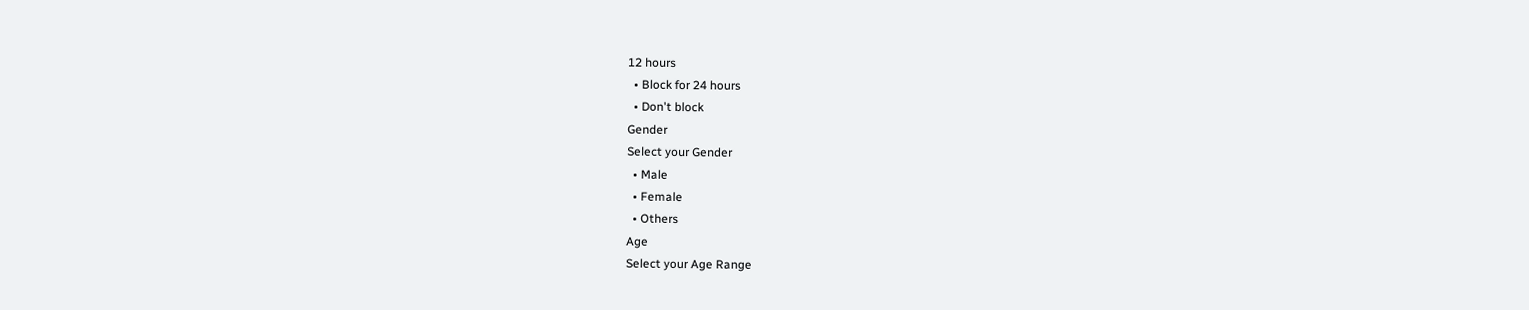12 hours
  • Block for 24 hours
  • Don't block
Gender
Select your Gender
  • Male
  • Female
  • Others
Age
Select your Age Range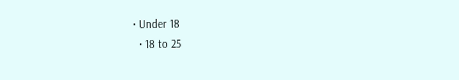• Under 18
  • 18 to 25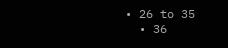• 26 to 35
  • 36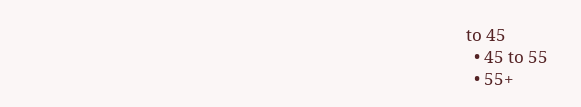to 45
  • 45 to 55
  • 55+